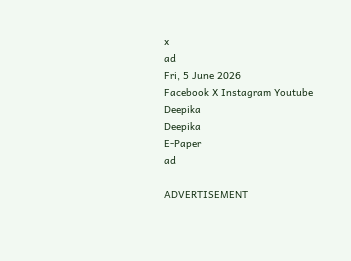x
ad
Fri, 5 June 2026
Facebook X Instagram Youtube
Deepika
Deepika
E-Paper
ad

ADVERTISEMENT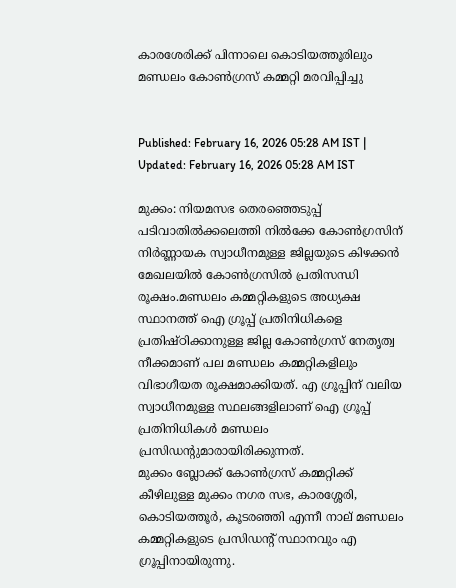കാരശേരിക്ക് പിന്നാലെ കൊടിയത്തൂരിലും മണ്ഡലം കോൺഗ്രസ് കമ്മറ്റി മരവിപ്പിച്ചു


Published: February 16, 2026 05:28 AM IST | Updated: February 16, 2026 05:28 AM IST

മുക്കം: നിയമസഭ തെരഞ്ഞെടുപ്പ് പടിവാതിൽക്കലെത്തി നിൽക്കേ കോൺഗ്രസിന് നിർണ്ണായക സ്വാധീനമുള്ള ജില്ലയുടെ കിഴക്കൻ മേഖലയിൽ കോൺഗ്രസിൽ പ്രതിസന്ധി രൂക്ഷം.മണ്ഡലം കമ്മറ്റികളുടെ അധ്യക്ഷ സ്ഥാനത്ത് ഐ ഗ്രൂപ്പ് പ്രതിനിധികളെ പ്രതിഷ്ഠിക്കാനുള്ള ജില്ല കോൺഗ്രസ് നേതൃത്വ നീക്കമാണ് പല മണ്ഡലം കമ്മറ്റികളിലും വിഭാഗീയത രൂക്ഷമാക്കിയത്. എ ഗ്രൂപ്പിന് വലിയ സ്വാധീനമുള്ള സ്ഥലങ്ങളിലാണ് ഐ ഗ്രൂപ്പ് പ്രതിനിധികൾ മണ്ഡലം പ്രസിഡന്‍റുമാരായിരിക്കുന്നത്.
മുക്കം ബ്ലോക്ക് കോൺഗ്രസ് കമ്മറ്റിക്ക് കീഴിലുള്ള മുക്കം നഗര സഭ, കാരശ്ശേരി, കൊടിയത്തൂർ, കൂടരഞ്ഞി എന്നീ നാല് മണ്ഡലം കമ്മറ്റികളുടെ പ്രസിഡന്‍റ് സ്ഥാനവും എ ഗ്രൂപ്പിനായിരുന്നു.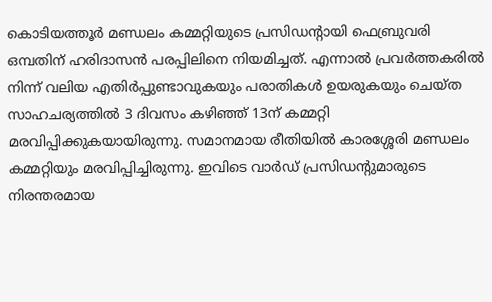കൊടിയത്തൂർ മണ്ഡലം കമ്മറ്റിയുടെ പ്രസിഡന്‍റായി ഫെബ്രുവരി ഒമ്പതിന് ഹരിദാസൻ പരപ്പിലിനെ നിയമിച്ചത്. എന്നാൽ പ്രവർത്തകരിൽ നിന്ന് വലിയ എതിർപ്പുണ്ടാവുകയും പരാതികൾ ഉയരുകയും ചെയ്ത സാഹചര്യത്തിൽ 3 ദിവസം കഴിഞ്ഞ് 13ന് കമ്മറ്റി മരവിപ്പിക്കുകയായിരുന്നു. സമാനമായ രീതിയിൽ കാരശ്ശേരി മണ്ഡലം കമ്മറ്റിയും മരവിപ്പിച്ചിരുന്നു. ഇവിടെ വാർഡ് പ്രസിഡന്‍റുമാരുടെ നിരന്തരമായ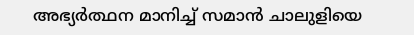അഭ്യർത്ഥന മാനിച്ച് സമാൻ ചാലുളിയെ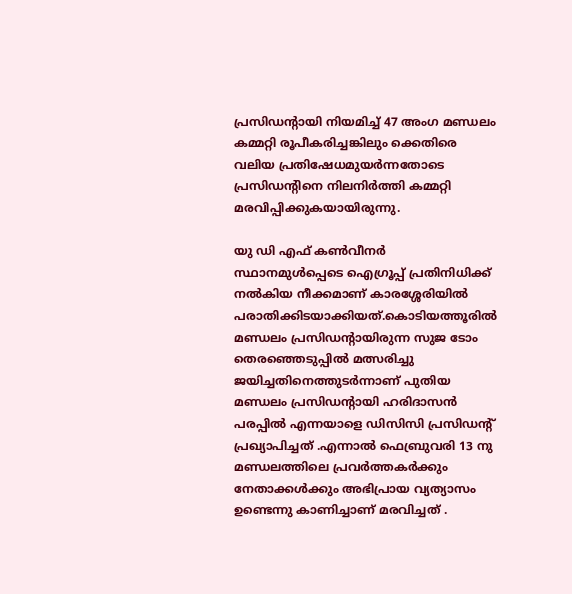പ്രസിഡന്‍റായി നിയമിച്ച് 47 അംഗ മണ്ഡലം കമ്മറ്റി രൂപീകരിച്ചങ്കിലും ക്കെതിരെ വലിയ പ്രതിഷേധമുയർന്നതോടെ പ്രസിഡന്‍റിനെ നിലനിർത്തി കമ്മറ്റി മരവിപ്പിക്കുകയായിരുന്നു.

യു ഡി എഫ് കൺവീനർ സ്ഥാനമുൾപ്പെടെ ഐഗ്രൂപ്പ് പ്രതിനിധിക്ക് നൽകിയ നീക്കമാണ് കാരശ്ശേരിയിൽ പരാതിക്കിടയാക്കിയത്.കൊടിയത്തൂരിൽ മണ്ഡലം പ്രസിഡന്‍റായിരുന്ന സുജ ടോം തെരഞ്ഞെടുപ്പിൽ മത്സരിച്ചു ജയിച്ചതിനെത്തുടർന്നാണ് പുതിയ മണ്ഡലം പ്രസിഡന്‍റായി ഹരിദാസൻ പരപ്പിൽ എന്നയാളെ ഡിസിസി പ്രസിഡന്‍റ് പ്രഖ്യാപിച്ചത് .എന്നാൽ ഫെബ്രുവരി 13 നു മണ്ഡലത്തിലെ പ്രവർത്തകർക്കും നേതാക്കൾക്കും അഭിപ്രായ വ്യത്യാസം ഉണ്ടെന്നു കാണിച്ചാണ് മരവിച്ചത് .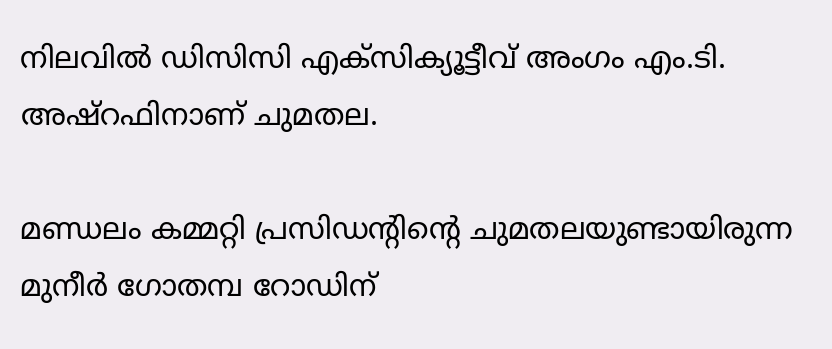നിലവിൽ ഡിസിസി എക്സിക്യൂട്ടീവ് അംഗം എം.ടി. അഷ്റഫിനാണ് ചുമതല.

മണ്ഡലം കമ്മറ്റി പ്രസിഡന്‍റിന്‍റെ ചുമതലയുണ്ടായിരുന്ന മുനീർ ഗോതമ്പ റോഡിന്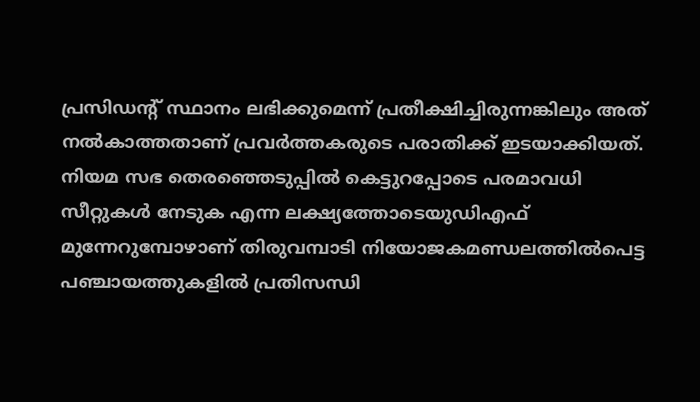പ്രസിഡന്‍റ് സ്ഥാനം ലഭിക്കുമെന്ന് പ്രതീക്ഷിച്ചിരുന്നങ്കിലും അത് നൽകാത്തതാണ് പ്രവർത്തകരുടെ പരാതിക്ക് ഇടയാക്കിയത്. നിയമ സഭ തെരഞ്ഞെടുപ്പിൽ കെട്ടുറപ്പോടെ പരമാവധി സീറ്റുകൾ നേടുക എന്ന ലക്ഷ്യത്തോടെയുഡിഎഫ് മുന്നേറുമ്പോഴാണ് തിരുവമ്പാടി നിയോജകമണ്ഡലത്തിൽപെട്ട പഞ്ചായത്തുകളിൽ പ്രതിസന്ധി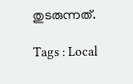തുടരുന്നത്.

Tags : Local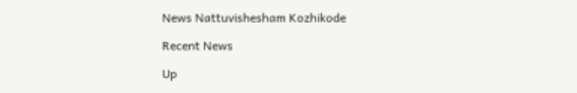News Nattuvishesham Kozhikode

Recent News

Up